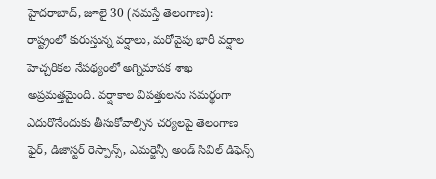హైదరాబాద్, జూలై 30 (నమస్తే తెలంగాణ): రాష్ట్రంలో కురుస్తున్న వర్షాలు, మరోవైపు భారీ వర్షాల హెచ్చరికల నేపథ్యంలో అగ్నిమాపక శాఖ అప్రమత్తమైంది. వర్షాకాల విపత్తులను సమర్థంగా ఎదురొనేందుకు తీసుకోవాల్సిన చర్యలపై తెలంగాణ ఫైర్, డిజాస్టర్ రెస్పాన్స్, ఎమర్జెన్సీ అండ్ సివిల్ డిఫెన్స్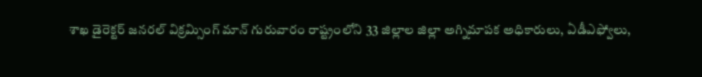శాఖ డైరెక్టర్ జనరల్ విక్రమ్సింగ్ మాన్ గురువారం రాష్ట్రంలోని 33 జిల్లాల జిల్లా అగ్నిమాపక అధికారులు, ఏడీఎఫ్వోలు,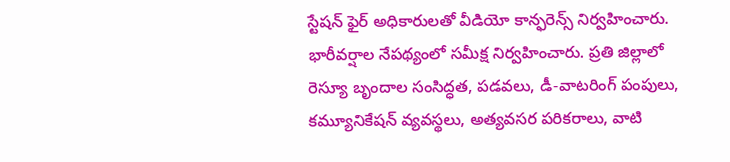స్టేషన్ ఫైర్ అధికారులతో వీడియో కాన్ఫరెన్స్ నిర్వహించారు.
భారీవర్షాల నేపథ్యంలో సమీక్ష నిర్వహించారు. ప్రతి జిల్లాలో రెస్యూ బృందాల సంసిద్ధత, పడవలు, డీ-వాటరింగ్ పంపులు, కమ్యూనికేషన్ వ్యవస్థలు, అత్యవసర పరికరాలు, వాటి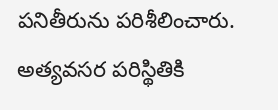పనితీరును పరిశీలించారు. అత్యవసర పరిస్థితికి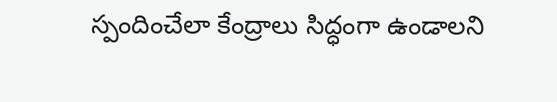స్పందించేలా కేంద్రాలు సిద్ధంగా ఉండాలని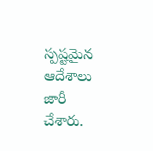స్పష్టమైన ఆదేశాలు జారీ చేశారు.